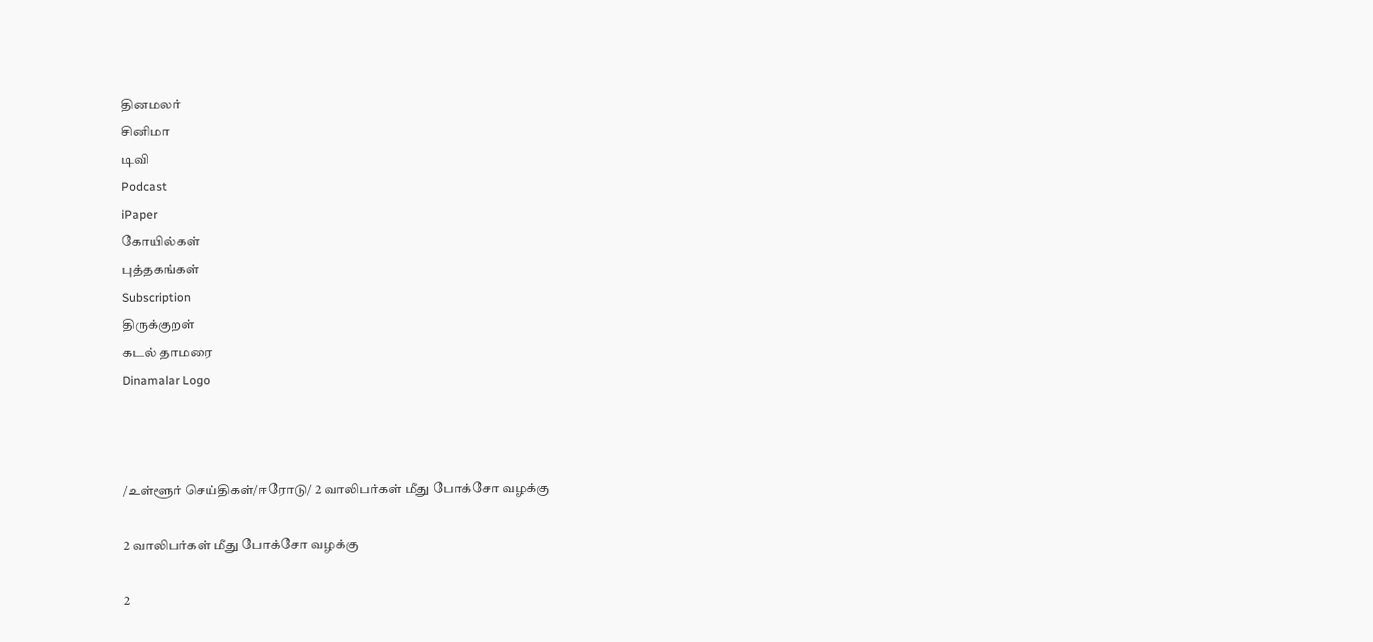தினமலர்
சினிமா
டிவி
Podcast
iPaper
கோயில்கள்
புத்தகங்கள்
Subscription
திருக்குறள்
கடல் தாமரை
Dinamalar Logo



/உள்ளூர் செய்திகள்/ஈரோடு/ 2 வாலிபர்கள் மீது போக்சோ வழக்கு

2 வாலிபர்கள் மீது போக்சோ வழக்கு

2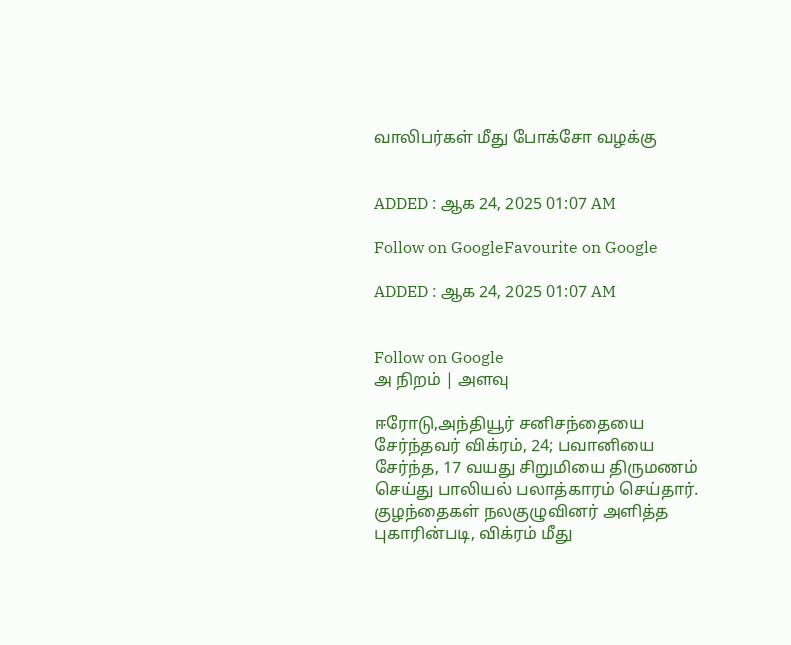வாலிபர்கள் மீது போக்சோ வழக்கு


ADDED : ஆக 24, 2025 01:07 AM

Follow on GoogleFavourite on Google

ADDED : ஆக 24, 2025 01:07 AM


Follow on Google
அ நிறம் | அளவு

ஈரோடு,அந்தியூர் சனிசந்தையை சேர்ந்தவர் விக்ரம், 24; பவானியை சேர்ந்த, 17 வயது சிறுமியை திருமணம் செய்து பாலியல் பலாத்காரம் செய்தார். குழந்தைகள் நலகுழுவினர் அளித்த புகாரின்படி, விக்ரம் மீது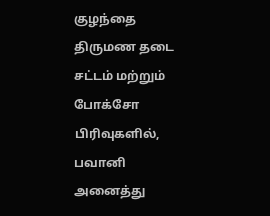குழந்தை திருமண தடை சட்டம் மற்றும் போக்சோ பிரிவுகளில், பவானி அனைத்து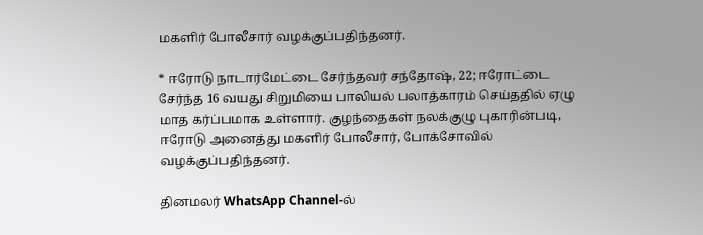மகளிர் போலீசார் வழக்குப்பதிந்தனர்.

* ஈரோடு நாடார்மேட்டை சேர்ந்தவர் சந்தோஷ், 22; ஈரோட்டை சேர்ந்த 16 வயது சிறுமியை பாலியல் பலாத்காரம் செய்ததில் ஏழு மாத கர்ப்பமாக உள்ளார். குழந்தைகள் நலக்குழு புகாரின்படி, ஈரோடு அனைத்து மகளிர் போலீசார், போக்சோவில் வழக்குப்பதிந்தனர்.

தினமலர் WhatsApp Channel-ல்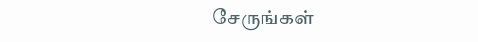சேருங்கள்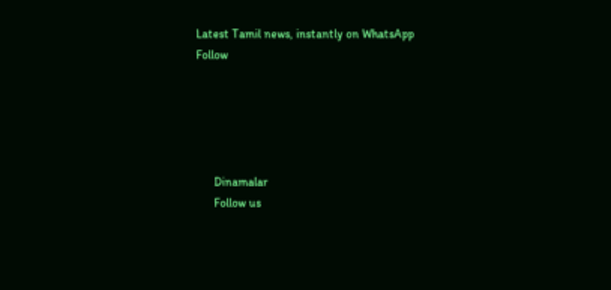Latest Tamil news, instantly on WhatsApp
Follow





      Dinamalar
      Follow us